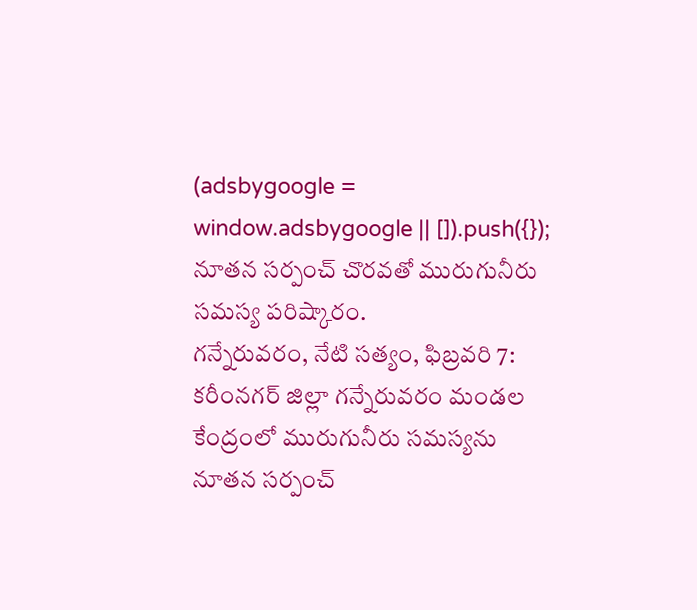(adsbygoogle = window.adsbygoogle || []).push({});
నూతన సర్పంచ్ చొరవతో మురుగునీరు సమస్య పరిష్కారం.
గన్నేరువరం, నేటి సత్యం, ఫిబ్రవరి 7:
కరీంనగర్ జిల్లా గన్నేరువరం మండల కేంద్రంలో మురుగునీరు సమస్యను నూతన సర్పంచ్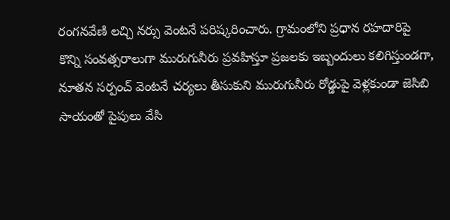రంగనవేణి లచ్చి నర్సు వెంటనే పరిష్కరించారు. గ్రామంలోని ప్రధాన రహదారిపై కొన్ని సంవత్సరాలుగా మురుగునీరు ప్రవహిస్తూ ప్రజలకు ఇబ్బందులు కలిగిస్తుండగా, నూతన సర్పంచ్ వెంటనే చర్యలు తీసుకుని మురుగునీరు రోడ్డుపై వెళ్లకుండా జెసిబి సాయంతో పైపులు వేసి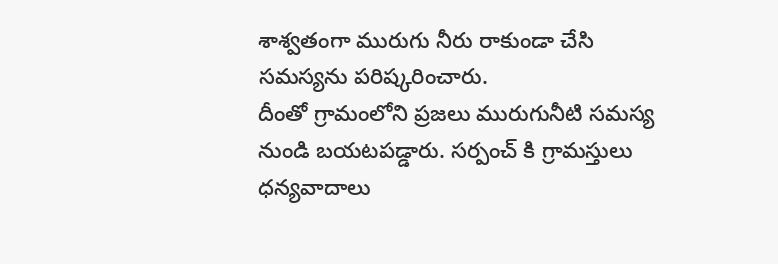శాశ్వతంగా మురుగు నీరు రాకుండా చేసి సమస్యను పరిష్కరించారు.
దీంతో గ్రామంలోని ప్రజలు మురుగునీటి సమస్య నుండి బయటపడ్డారు. సర్పంచ్ కి గ్రామస్తులు ధన్యవాదాలు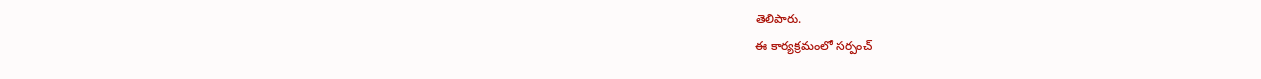తెలిపారు.
ఈ కార్యక్రమంలో సర్పంచ్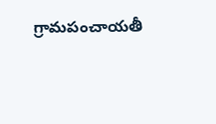గ్రామపంచాయతీ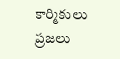కార్మికులు ప్రజలు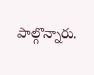పాల్గొన్నారు.